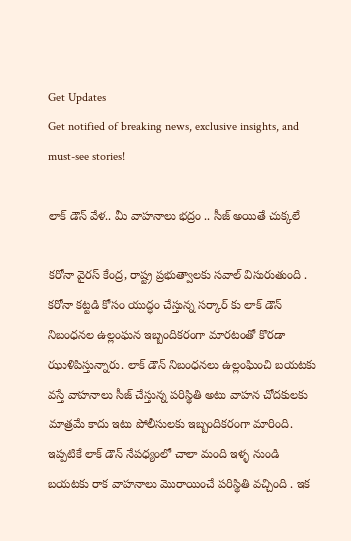Get Updates
Get notified of breaking news, exclusive insights, and must-see stories!

లాక్ డౌన్ వేళ.. మీ వాహనాలు భద్రం .. సీజ్ అయితే చుక్కలే

కరోనా వైరస్ కేంద్ర, రాష్ట్ర ప్రభుత్వాలకు సవాల్ విసురుతుంది . కరోనా కట్టడి కోసం యుద్ధం చేస్తున్న సర్కార్ కు లాక్ డౌన్ నిబంధనల ఉల్లంఘన ఇబ్బందికరంగా మారటంతో కొరడా ఝుళిపిస్తున్నారు. లాక్ డౌన్ నిబంధనలు ఉల్లంఘించి బయటకు వస్తే వాహనాలు సీజ్ చేస్తున్న పరిస్థితి అటు వాహన చోదకులకు మాత్రమే కాదు ఇటు పోలీసులకు ఇబ్బందికరంగా మారింది. ఇప్పటికే లాక్ డౌన్ నేపధ్యంలో చాలా మంది ఇళ్ళ నుండి బయటకు రాక వాహనాలు మొరాయించే పరిస్థితి వచ్చింది . ఇక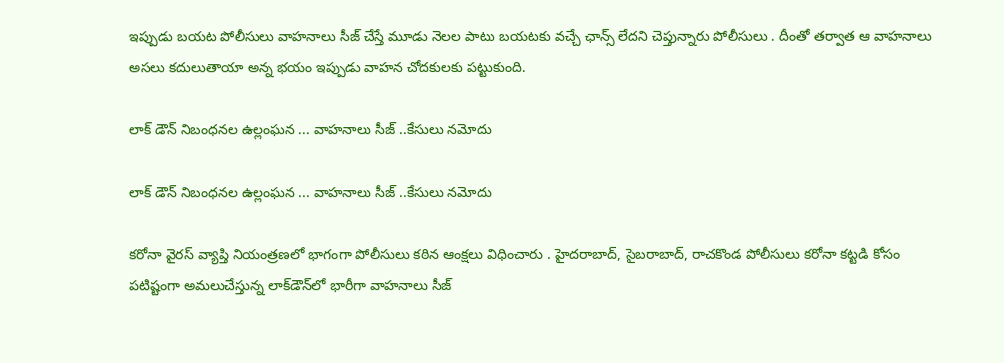ఇప్పుడు బయట పోలీసులు వాహనాలు సీజ్ చేస్తే మూడు నెలల పాటు బయటకు వచ్చే ఛాన్స్ లేదని చెప్తున్నారు పోలీసులు . దీంతో తర్వాత ఆ వాహనాలు అసలు కదులుతాయా అన్న భయం ఇప్పుడు వాహన చోదకులకు పట్టుకుంది.

లాక్ డౌన్ నిబంధనల ఉల్లంఘన ... వాహనాలు సీజ్ ..కేసులు నమోదు

లాక్ డౌన్ నిబంధనల ఉల్లంఘన ... వాహనాలు సీజ్ ..కేసులు నమోదు

కరోనా వైరస్ వ్యాప్తి నియంత్రణలో భాగంగా పోలీసులు కఠిన ఆంక్షలు విధించారు . హైదరాబాద్, సైబరాబాద్, రాచకొండ పోలీసులు కరోనా కట్టడి కోసం పటిష్టంగా అమలుచేస్తున్న లాక్‌డౌన్‌లో భారీగా వాహనాలు సీజ్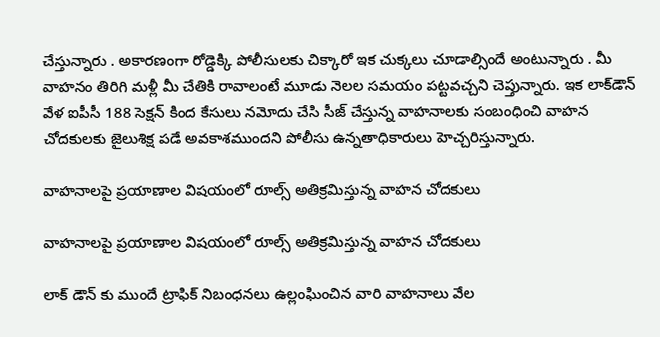చేస్తున్నారు . అకారణంగా రోడ్డెక్కి పోలీసులకు చిక్కారో ఇక చుక్కలు చూడాల్సిందే అంటున్నారు . మీ వాహనం తిరిగి మళ్లీ మీ చేతికి రావాలంటే మూడు నెలల సమయం పట్టవచ్చని చెప్తున్నారు. ఇక లాక్‌డౌన్‌ వేళ ఐపీసీ 188 సెక్షన్‌ కింద కేసులు నమోదు చేసి సీజ్‌ చేస్తున్న వాహనాలకు సంబంధించి వాహన చోదకులకు జైలుశిక్ష పడే అవకాశముందని పోలీసు ఉన్నతాధికారులు హెచ్చరిస్తున్నారు.

వాహనాలపై ప్రయాణాల విషయంలో రూల్స్ అతిక్రమిస్తున్న వాహన చోదకులు

వాహనాలపై ప్రయాణాల విషయంలో రూల్స్ అతిక్రమిస్తున్న వాహన చోదకులు

లాక్ డౌన్ కు ముందే ట్రాఫిక్ నిబంధనలు ఉల్లంఘించిన వారి వాహనాలు వేల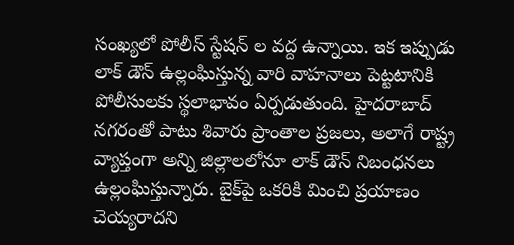సంఖ్యలో పోలీస్ స్టేషన్ ల వద్ద ఉన్నాయి. ఇక ఇప్పుడు లాక్ డౌన్ ఉల్లంఘిస్తున్న వారి వాహనాలు పెట్టటానికి పోలీసులకు స్థలాభావం ఏర్పడుతుంది. హైదరాబాద్ నగరంతో పాటు శివారు ప్రాంతాల ప్రజలు, అలాగే రాష్ట్ర వ్యాప్తంగా అన్ని జిల్లాలలోనూ లాక్ డౌన్ నిబంధనలు ఉల్లంఘిస్తున్నారు. బైక్‌పై ఒకరికి మించి ప్రయాణం చెయ్యరాదని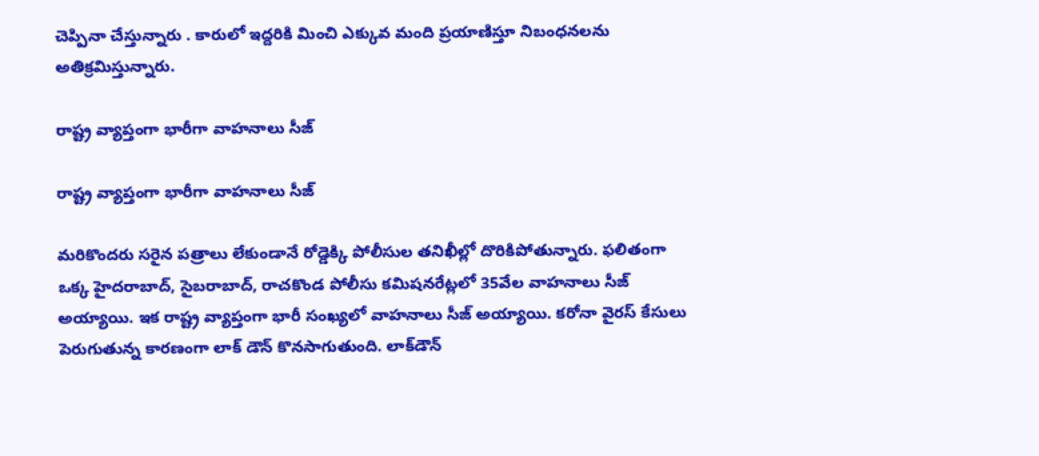చెప్పినా చేస్తున్నారు . కారులో ఇద్దరికి మించి ఎక్కువ మంది ప్రయాణిస్తూ నిబంధనలను అతిక్రమిస్తున్నారు.

రాష్ట్ర వ్యాప్తంగా భారీగా వాహనాలు సీజ్

రాష్ట్ర వ్యాప్తంగా భారీగా వాహనాలు సీజ్

మరికొందరు సరైన పత్రాలు లేకుండానే రోడ్డెక్కి పోలీసుల తనిఖీల్లో దొరికిపోతున్నారు. ఫలితంగా ఒక్క హైదరాబాద్, సైబరాబాద్, రాచకొండ పోలీసు కమిషనరేట్లలో 35వేల వాహనాలు సీజ్‌ అయ్యాయి. ఇక రాష్ట్ర వ్యాప్తంగా భారీ సంఖ్యలో వాహనాలు సీజ్ అయ్యాయి. కరోనా వైరస్ కేసులు పెరుగుతున్న కారణంగా లాక్ డౌన్ కొనసాగుతుంది. లాక్‌డౌన్‌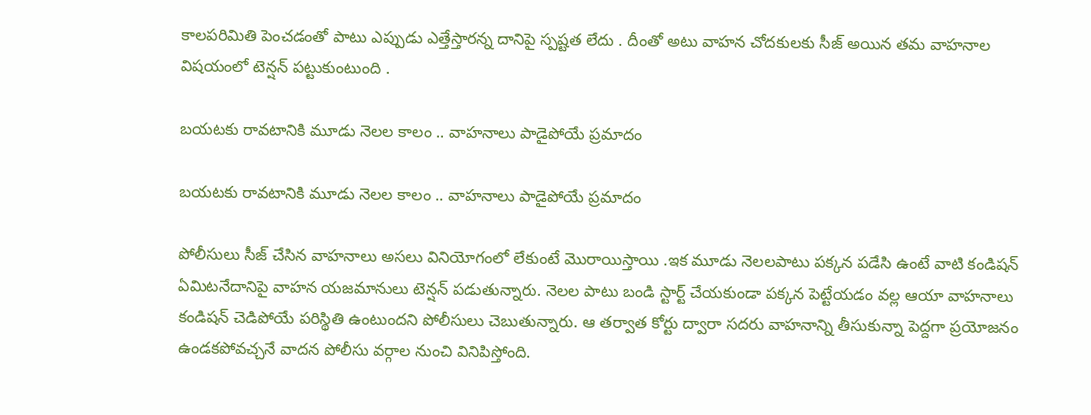కాలపరిమితి పెంచడంతో పాటు ఎప్పుడు ఎత్తేస్తారన్న దానిపై స్పష్టత లేదు . దీంతో అటు వాహన చోదకులకు సీజ్ అయిన తమ వాహనాల విషయంలో టెన్షన్ పట్టుకుంటుంది .

బయటకు రావటానికి మూడు నెలల కాలం .. వాహనాలు పాడైపోయే ప్రమాదం

బయటకు రావటానికి మూడు నెలల కాలం .. వాహనాలు పాడైపోయే ప్రమాదం

పోలీసులు సీజ్‌ చేసిన వాహనాలు అసలు వినియోగంలో లేకుంటే మొరాయిస్తాయి .ఇక మూడు నెలలపాటు పక్కన పడేసి ఉంటే వాటి కండిషన్‌ ఏమిటనేదానిపై వాహన యజమానులు టెన్షన్ పడుతున్నారు. నెలల పాటు బండి స్టార్ట్‌ చేయకుండా పక్కన పెట్టేయడం వల్ల ఆయా వాహనాలు కండిషన్‌ చెడిపోయే పరిస్థితి ఉంటుందని పోలీసులు చెబుతున్నారు. ఆ తర్వాత కోర్టు ద్వారా సదరు వాహనాన్ని తీసుకున్నా పెద్దగా ప్రయోజనం ఉండకపోవచ్చనే వాదన పోలీసు వర్గాల నుంచి వినిపిస్తోంది.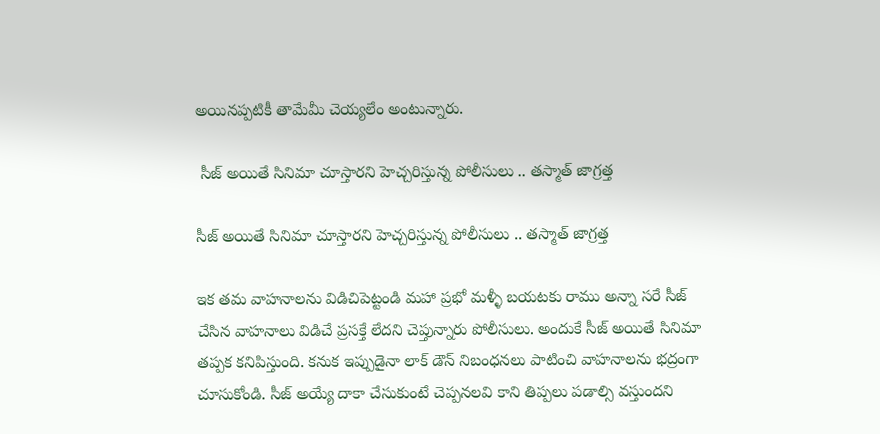అయినప్పటికీ తామేమీ చెయ్యలేం అంటున్నారు.

 సీజ్ అయితే సినిమా చూస్తారని హెచ్చరిస్తున్న పోలీసులు .. తస్మాత్ జాగ్రత్త

సీజ్ అయితే సినిమా చూస్తారని హెచ్చరిస్తున్న పోలీసులు .. తస్మాత్ జాగ్రత్త

ఇక తమ వాహనాలను విడిచిపెట్టండి మహా ప్రభో మళ్ళీ బయటకు రాము అన్నా సరే సీజ్ చేసిన వాహనాలు విడిచే ప్రసక్తే లేదని చెప్తున్నారు పోలీసులు. అందుకే సీజ్ అయితే సినిమా తప్పక కనిపిస్తుంది. కనుక ఇప్పుడైనా లాక్ డౌన్ నిబంధనలు పాటించి వాహనాలను భద్రంగా చూసుకోండి. సీజ్ అయ్యే దాకా చేసుకుంటే చెప్పనలవి కాని తిప్పలు పడాల్సి వస్తుందని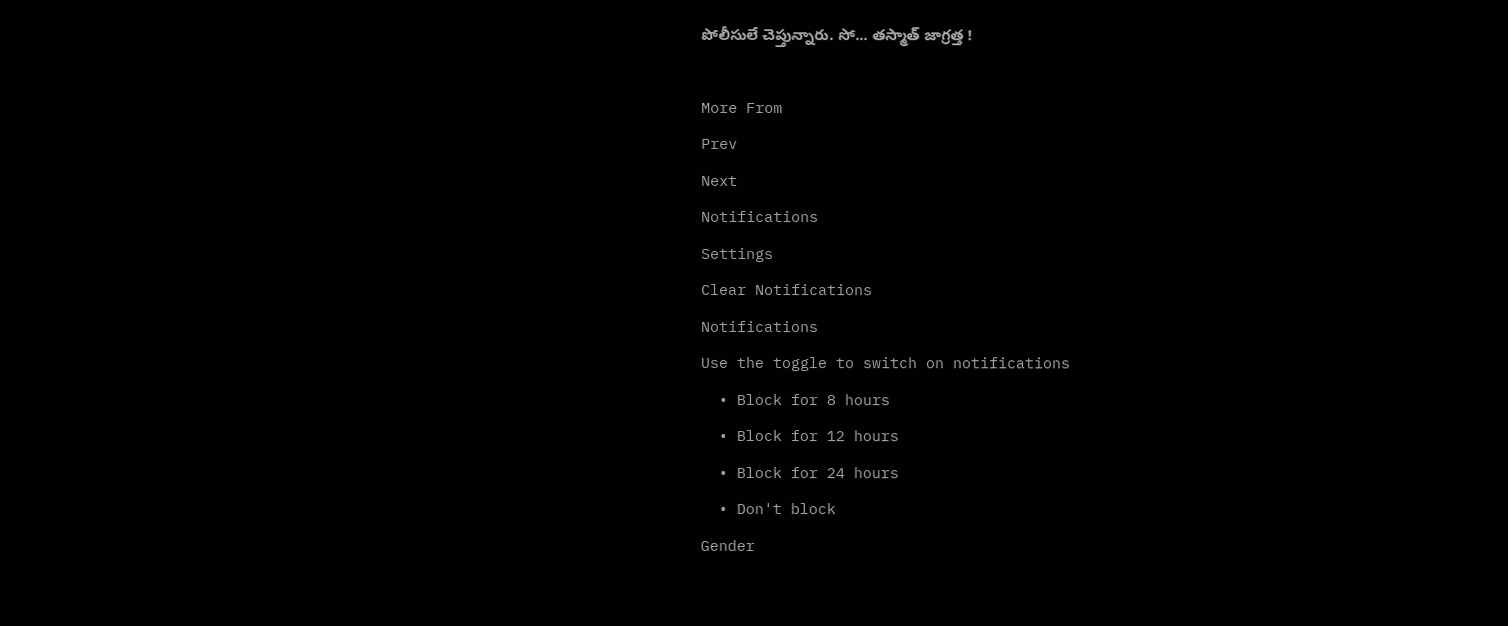పోలీసులే చెప్తున్నారు. సో... తస్మాత్ జాగ్రత్త !

More From
Prev
Next
Notifications
Settings
Clear Notifications
Notifications
Use the toggle to switch on notifications
  • Block for 8 hours
  • Block for 12 hours
  • Block for 24 hours
  • Don't block
Gender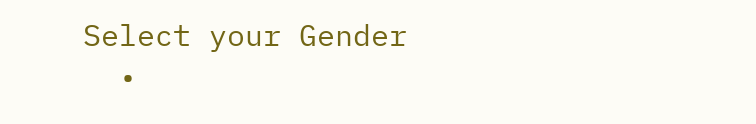Select your Gender
  •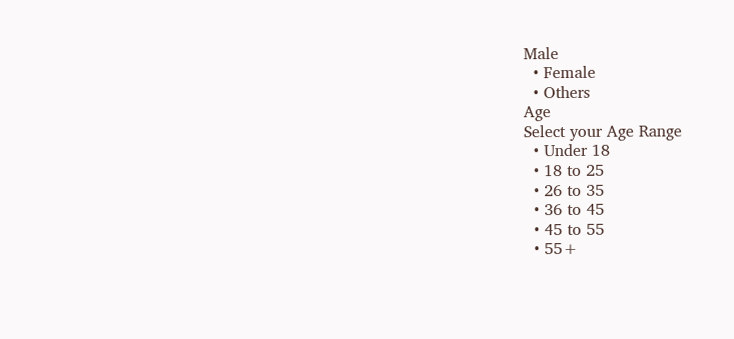Male
  • Female
  • Others
Age
Select your Age Range
  • Under 18
  • 18 to 25
  • 26 to 35
  • 36 to 45
  • 45 to 55
  • 55+